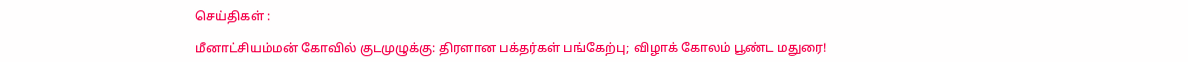செய்திகள் :

மீனாட்சியம்மன் கோவில் குடமுழுக்கு: திரளான பக்தர்கள் பங்கேற்பு; விழாக் கோலம் பூண்ட மதுரை!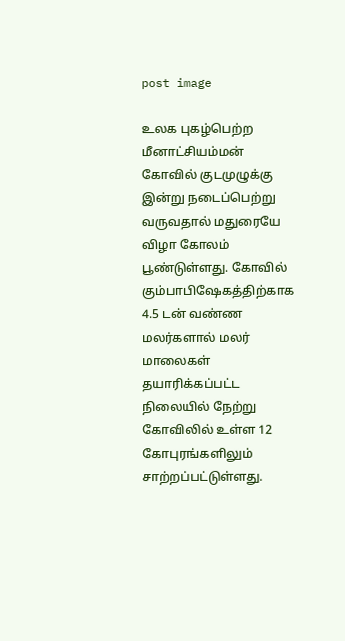post image

உலக புகழ்பெற்ற மீனாட்சியம்மன் கோவில் குடமுழுக்கு இன்று நடைப்பெற்று வருவதால் மதுரையே விழா கோலம் பூண்டுள்ளது. கோவில் கும்பாபிஷேகத்திற்காக 4.5 டன் வண்ண மலர்களால் மலர் மாலைகள் தயாரிக்கப்பட்ட நிலையில் நேற்று  கோவிலில் உள்ள 12 கோபுரங்களிலும் சாற்றப்பட்டுள்ளது.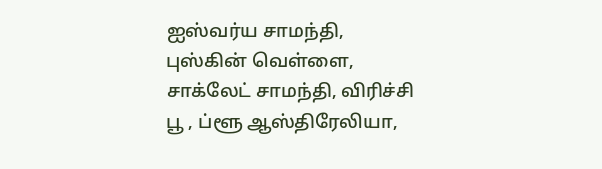ஐஸ்வர்ய சாமந்தி, புஸ்கின் வெள்ளை, சாக்லேட் சாமந்தி, விரிச்சி பூ , ப்ளூ ஆஸ்திரேலியா,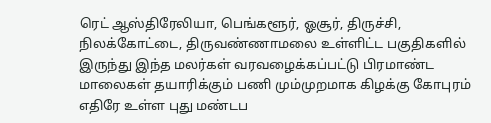ரெட் ஆஸ்திரேலியா, பெங்களூர், ஓசூர், திருச்சி, நிலக்கோட்டை, திருவண்ணாமலை உள்ளிட்ட பகுதிகளில் இருந்து இந்த மலர்கள் வரவழைக்கப்பட்டு பிரமாண்ட மாலைகள் தயாரிக்கும் பணி மும்முறமாக கிழக்கு கோபுரம் எதிரே உள்ள புது மண்டப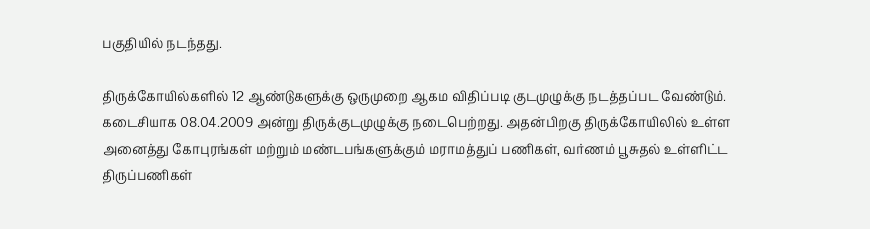பகுதியில் நடந்தது.

திருக்கோயில்களில் 12 ஆண்டுகளுக்கு ஒருமுறை ஆகம விதிப்படி குடமுழுக்கு நடத்தப்பட வேண்டும். கடைசியாக 08.04.2009 அன்று திருக்குடமுழுக்கு நடைபெற்றது. அதன்பிறகு திருக்கோயிலில் உள்ள அனைத்து கோபுரங்கள் மற்றும் மண்டபங்களுக்கும் மராமத்துப் பணிகள், வர்ணம் பூசுதல் உள்ளிட்ட திருப்பணிகள்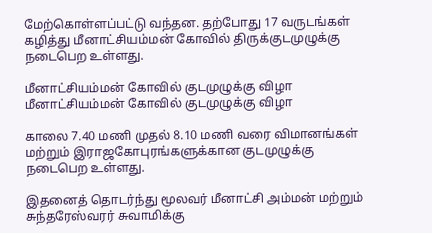மேற்கொள்ளப்பட்டு வந்தன. தற்போது 17 வருடங்கள் கழித்து மீனாட்சியம்மன் கோவில் திருக்குடமுழுக்கு நடைபெற உள்ளது.

மீனாட்சியம்மன் கோவில் குடமுழுக்கு விழா
மீனாட்சியம்மன் கோவில் குடமுழுக்கு விழா

காலை 7.40 மணி முதல் 8.10 மணி வரை விமானங்கள் மற்றும் இராஜகோபுரங்களுக்கான குடமுழுக்கு நடைபெற உள்ளது.

இதனைத் தொடர்ந்து மூலவர் மீனாட்சி அம்மன் மற்றும் சுந்தரேஸ்வரர் சுவாமிக்கு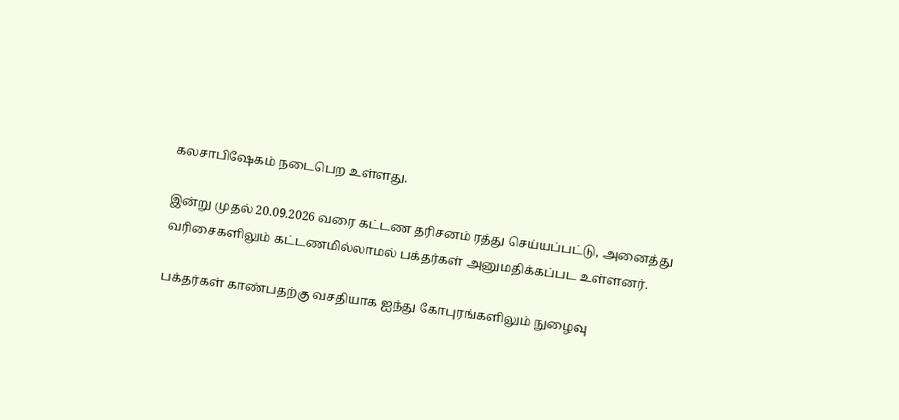கலசாபிஷேகம் நடைபெற உள்ளது.

இன்று முதல் 20.09.2026 வரை கட்டண தரிசனம் ரத்து செய்யப்பட்டு, அனைத்து வரிசைகளிலும் கட்டணமில்லாமல் பக்தர்கள் அனுமதிக்கப்பட உள்ளனர்.

பக்தர்கள் காண்பதற்கு வசதியாக ஐந்து கோபுரங்களிலும் நுழைவு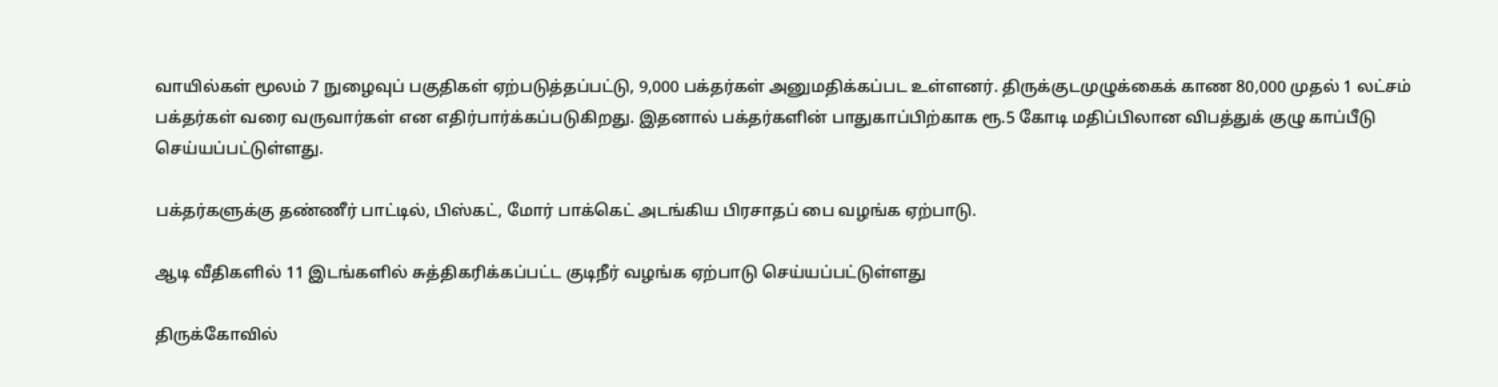வாயில்கள் மூலம் 7 நுழைவுப் பகுதிகள் ஏற்படுத்தப்பட்டு, 9,000 பக்தர்கள் அனுமதிக்கப்பட உள்ளனர். திருக்குடமுழுக்கைக் காண 80,000 முதல் 1 லட்சம் பக்தர்கள் வரை வருவார்கள் என எதிர்பார்க்கப்படுகிறது. இதனால் பக்தர்களின் பாதுகாப்பிற்காக ரூ.5 கோடி மதிப்பிலான விபத்துக் குழு காப்பீடு செய்யப்பட்டுள்ளது.

பக்தர்களுக்கு தண்ணீர் பாட்டில், பிஸ்கட், மோர் பாக்கெட் அடங்கிய பிரசாதப் பை வழங்க ஏற்பாடு.

ஆடி வீதிகளில் 11 இடங்களில் சுத்திகரிக்கப்பட்ட குடிநீர் வழங்க ஏற்பாடு செய்யப்பட்டுள்ளது

திருக்கோவில்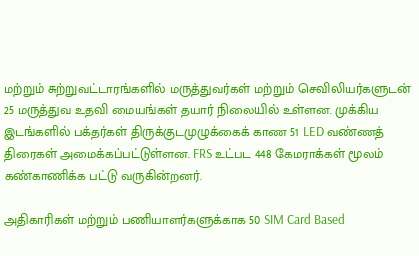மற்றும் சுற்றுவட்டாரங்களில் மருத்துவர்கள் மற்றும் செவிலியர்களுடன் 25 மருத்துவ உதவி மையங்கள் தயார் நிலையில் உள்ளன. முக்கிய இடங்களில் பக்தர்கள் திருக்குடமுழுக்கைக் காண 51 LED வண்ணத் திரைகள் அமைக்கப்பட்டுள்ளன. FRS உட்பட 448 கேமராக்கள் மூலம்  கண்காணிக்க பட்டு வருகின்றனர்.

அதிகாரிகள் மற்றும் பணியாளர்களுக்காக 50 SIM Card Based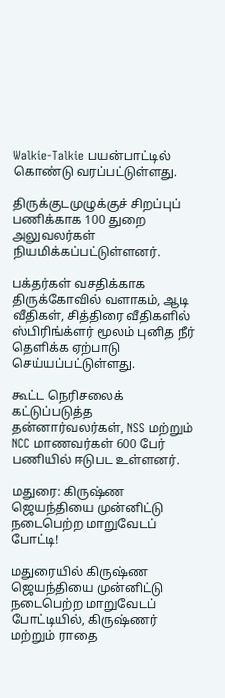Walkie-Talkie பயன்பாட்டில் கொண்டு வரப்பட்டுள்ளது.

திருக்குடமுழுக்குச் சிறப்புப் பணிக்காக 100 துறை அலுவலர்கள் நியமிக்கப்பட்டுள்ளனர்.

பக்தர்கள் வசதிக்காக திருக்கோவில் வளாகம், ஆடி வீதிகள், சித்திரை வீதிகளில் ஸ்பிரிங்க்ளர் மூலம் புனித நீர் தெளிக்க ஏற்பாடு செய்யப்பட்டுள்ளது.

கூட்ட நெரிசலைக் கட்டுப்படுத்த தன்னார்வலர்கள், NSS மற்றும் NCC மாணவர்கள் 600 பேர் பணியில் ஈடுபட உள்ளனர்.

மதுரை: கிருஷ்ண ஜெயந்தியை முன்னிட்டு நடைபெற்ற மாறுவேடப் போட்டி!

மதுரையில் கிருஷ்ண ஜெயந்தியை முன்னிட்டு நடைபெற்ற மாறுவேடப் போட்டியில், கிருஷ்ணர் மற்றும் ராதை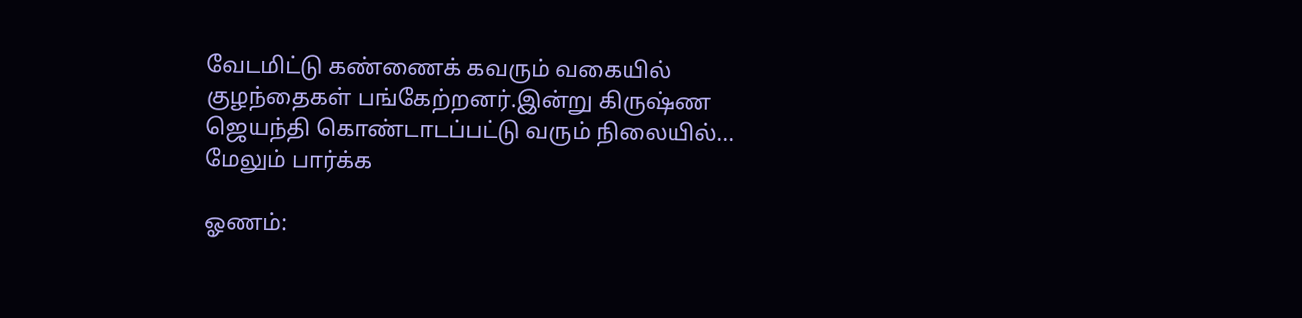வேடமிட்டு கண்ணைக் கவரும் வகையில் குழந்தைகள் பங்கேற்றனர்.இன்று கிருஷ்ண ஜெயந்தி கொண்டாடப்பட்டு வரும் நிலையில்... மேலும் பார்க்க

ஓணம்: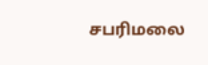சபரிமலை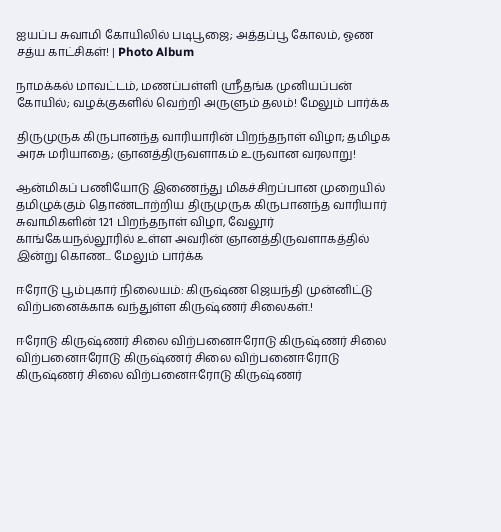ஐயப்ப சுவாமி கோயிலில் படிபூஜை; அத்தப்பூ கோலம், ஓண சத்ய காட்சிகள்! | Photo Album

நாமக்கல் மாவட்டம், மணப்பள்ளி ஸ்ரீதங்க முனியப்பன் கோயில்; வழக்குகளில் வெற்றி அருளும் தலம்! மேலும் பார்க்க

திருமுருக கிருபானந்த வாரியாரின் பிறந்தநாள் விழா; தமிழக அரசு மரியாதை; ஞானத்திருவளாகம் உருவான வரலாறு!

ஆன்மிகப் பணியோடு இணைந்து மிகச்சிறப்பான முறையில் தமிழுக்கும் தொண்டாற்றிய திருமுருக கிருபானந்த வாரியார் சுவாமிகளின் 121 பிறந்தநாள் விழா, வேலூர் காங்கேயநல்லூரில் உள்ள அவரின் ஞானத்திருவளாகத்தில் இன்று கொண... மேலும் பார்க்க

ஈரோடு பூம்புகார் நிலையம்: கிருஷ்ண ஜெயந்தி முன்னிட்டு விற்பனைக்காக வந்துள்ள கிருஷ்ணர் சிலைகள்.!

ஈரோடு கிருஷ்ணர் சிலை விற்பனைஈரோடு கிருஷ்ணர் சிலை விற்பனைஈரோடு கிருஷ்ணர் சிலை விற்பனைஈரோடு கிருஷ்ணர் சிலை விற்பனைஈரோடு கிருஷ்ணர்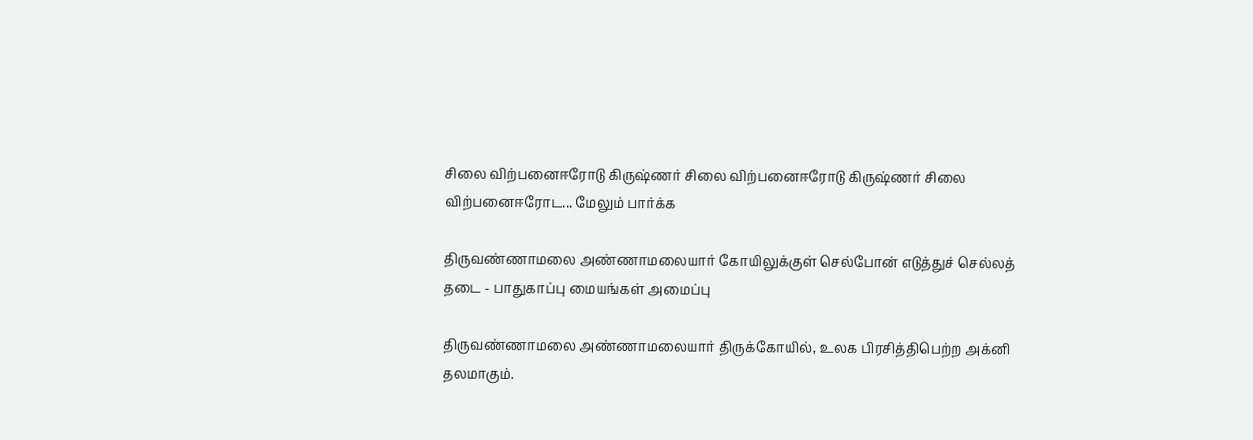சிலை விற்பனைஈரோடு கிருஷ்ணர் சிலை விற்பனைஈரோடு கிருஷ்ணர் சிலை விற்பனைஈரோட... மேலும் பார்க்க

திருவண்ணாமலை அண்ணாமலையார் கோயிலுக்குள் செல்போன் எடுத்துச் செல்லத் தடை - பாதுகாப்பு மையங்கள் அமைப்பு

திருவண்ணாமலை அண்ணாமலையார் திருக்கோயில், உலக பிரசித்திபெற்ற அக்னி தலமாகும்.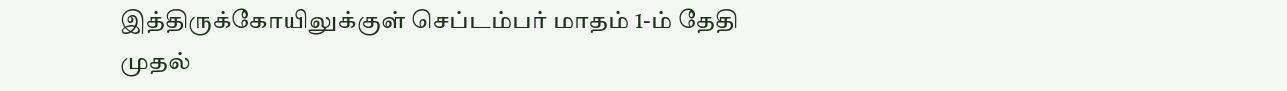இத்திருக்கோயிலுக்குள் செப்டம்பர் மாதம் 1-ம் தேதி முதல்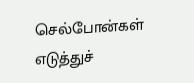செல்போன்கள் எடுத்துச்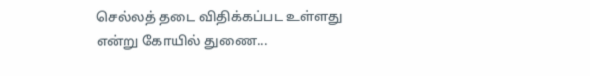செல்லத் தடை விதிக்கப்பட உள்ளது என்று கோயில் துணை...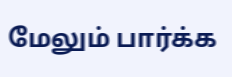மேலும் பார்க்க